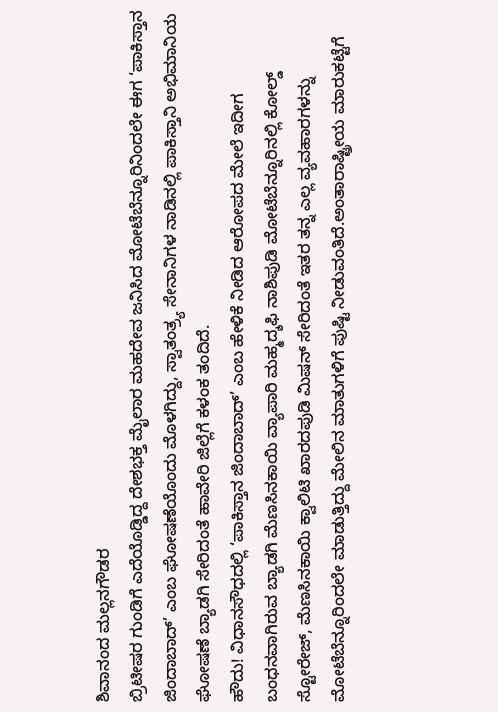ಶಿವಾನಂದ ಮಲ್ಲನಗೌಡರ
ಬ್ರಿಟೀಷರ ಗುಂಡಿಗೆ ಎದೆಯೊಡ್ಡಿದ್ದ ದೇಶಭಕ್ತ ಮೈಲಾರ ಮಹದೇವ ಜನಿಸಿದ ಮೋಟೆಬೆನ್ನೂರಿನಿಂದಲೇ ಈಗ ‘ಪಾಕಿಸ್ತಾನ ಜಿಂದಾಬಾದ್’ ಎಂಬ ಘೋಷಣೆಯೊಂದು ಮೊಳಗಿದ್ದು, ಸ್ವಾತಂತ್ರ್ಯ ಸೇನಾನಿಗಳ ನಾಡಿನಲ್ಲಿ ಪಾಕಿಸ್ತಾನಿ ಅಭಿಮಾನಿಯ ಘೋಷಣೆ ಬ್ಯಾಡಗಿ ಸೇರಿದಂತೆ ಹಾವೇರಿ ಜಿಲ್ಲೆಗೆ ಕಳಂಕ ತಂದಿದೆ.
ಹೌದು! ವಿಧಾನಸೌಧದಲ್ಲಿ ‘ಪಾಕಿಸ್ತಾನ ಜಿಂದಾಬಾದ್’ ಎಂಬ ಹೇಳಿಕೆ ನೀಡಿದ ಆರೋಪದ ಮೇಲೆ ಇದೀಗ ಬಂಧನವಾಗಿರುವ ಬ್ಯಾಡಗಿ ಮೆಣಸಿನಕಾಯಿ ವ್ಯಾಪಾರಿ ಮಹ್ಮದ್ಶಫಿ ನಾಶಿಪುಡಿ ಮೋಟೆಬೆನ್ನೂರಿನಲ್ಲಿ ಕೋಲ್ಡ್ ಸ್ಟೋರೇಜ್, ಮೆಣಸಿನಕಾಯಿ ಕ್ವಾಲಿಟಿ ಖಾರದಪುಡಿ ಮಿಷನ್ ಸೇರಿದಂತೆ ಇತರ ತನ್ನ ಎಲ್ಲ ವ್ಯವಹಾರಗಳನ್ನು ಮೋಟೆಬೆನ್ನೂರಿಂದಲೇ ಮಾಡುತ್ತಿದ್ದು ಮೇಲಿನ ಮಾತುಗಳಿಗೆ ಪುಷ್ಟಿ ನೀಡುವಂತಿದೆ.ಅಂತಾರಾಷ್ಟ್ರೀಯ ಮಾರುಕಟ್ಟೆಗೆ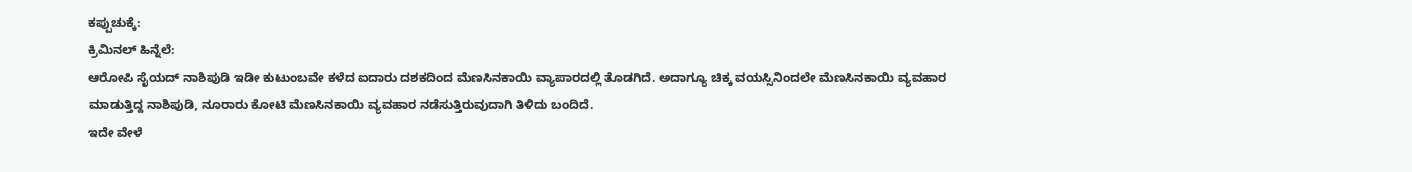ಕಪ್ಪುಚುಕ್ಕೆ:
ಕ್ರಿಮಿನಲ್ ಹಿನ್ನೆಲೆ:
ಆರೋಪಿ ಸೈಯದ್ ನಾಶಿಪುಡಿ ಇಡೀ ಕುಟುಂಬವೇ ಕಳೆದ ಐದಾರು ದಶಕದಿಂದ ಮೆಣಸಿನಕಾಯಿ ವ್ಯಾಪಾರದಲ್ಲಿ ತೊಡಗಿದೆ. ಅದಾಗ್ಯೂ ಚಿಕ್ಕ ವಯಸ್ಸಿನಿಂದಲೇ ಮೆಣಸಿನಕಾಯಿ ವ್ಯವಹಾರ ಮಾಡುತ್ತಿದ್ದ ನಾಶಿಪುಡಿ, ನೂರಾರು ಕೋಟಿ ಮೆಣಸಿನಕಾಯಿ ವ್ಯವಹಾರ ನಡೆಸುತ್ತಿರುವುದಾಗಿ ತಿಳಿದು ಬಂದಿದೆ.
ಇದೇ ವೇಳೆ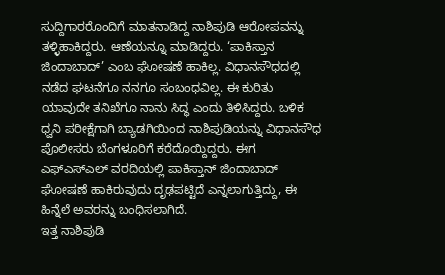ಸುದ್ದಿಗಾರರೊಂದಿಗೆ ಮಾತನಾಡಿದ್ದ ನಾಶಿಪುಡಿ ಆರೋಪವನ್ನು ತಳ್ಳಿಹಾಕಿದ್ದರು. ಆಣೆಯನ್ನೂ ಮಾಡಿದ್ದರು. ‘ಪಾಕಿಸ್ತಾನ ಜಿಂದಾಬಾದ್’ ಎಂಬ ಘೋಷಣೆ ಹಾಕಿಲ್ಲ. ವಿಧಾನಸೌಧದಲ್ಲಿ ನಡೆದ ಘಟನೆಗೂ ನನಗೂ ಸಂಬಂಧವಿಲ್ಲ. ಈ ಕುರಿತು ಯಾವುದೇ ತನಿಖೆಗೂ ನಾನು ಸಿದ್ಧ ಎಂದು ತಿಳಿಸಿದ್ದರು. ಬಳಿಕ ಧ್ವನಿ ಪರೀಕ್ಷೆಗಾಗಿ ಬ್ಯಾಡಗಿಯಿಂದ ನಾಶಿಪುಡಿಯನ್ನು ವಿಧಾನಸೌಧ ಪೊಲೀಸರು ಬೆಂಗಳೂರಿಗೆ ಕರೆದೊಯ್ದಿದ್ದರು. ಈಗ ಎಫ್ಎಸ್ಎಲ್ ವರದಿಯಲ್ಲಿ ಪಾಕಿಸ್ತಾನ್ ಜಿಂದಾಬಾದ್ ಘೋಷಣೆ ಹಾಕಿರುವುದು ದೃಢಪಟ್ಟಿದೆ ಎನ್ನಲಾಗುತ್ತಿದ್ದು, ಈ ಹಿನ್ನೆಲೆ ಅವರನ್ನು ಬಂಧಿಸಲಾಗಿದೆ.
ಇತ್ತ ನಾಶಿಪುಡಿ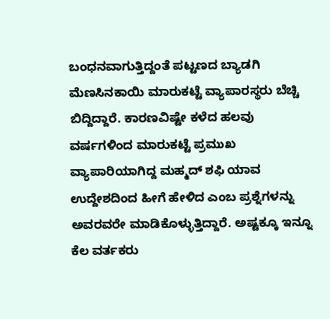ಬಂಧನವಾಗುತ್ತಿದ್ದಂತೆ ಪಟ್ಟಣದ ಬ್ಯಾಡಗಿ ಮೆಣಸಿನಕಾಯಿ ಮಾರುಕಟ್ಟೆ ವ್ಯಾಪಾರಸ್ಥರು ಬೆಚ್ಚಿ ಬಿದ್ದಿದ್ದಾರೆ. ಕಾರಣವಿಷ್ಟೇ ಕಳೆದ ಹಲವು ವರ್ಷಗಳಿಂದ ಮಾರುಕಟ್ಟೆ ಪ್ರಮುಖ ವ್ಯಾಪಾರಿಯಾಗಿದ್ದ ಮಹ್ಮದ್ ಶಫಿ ಯಾವ ಉದ್ದೇಶದಿಂದ ಹೀಗೆ ಹೇಳಿದ ಎಂಬ ಪ್ರಶ್ನೆಗಳನ್ನು ಅವರವರೇ ಮಾಡಿಕೊಳ್ಳುತ್ತಿದ್ದಾರೆ. ಅಷ್ಟಕ್ಕೂ ಇನ್ನೂ ಕೆಲ ವರ್ತಕರು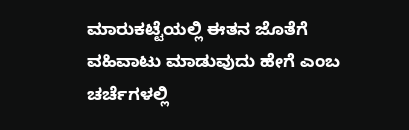ಮಾರುಕಟ್ಟೆಯಲ್ಲಿ ಈತನ ಜೊತೆಗೆ ವಹಿವಾಟು ಮಾಡುವುದು ಹೇಗೆ ಎಂಬ ಚರ್ಚೆಗಳಲ್ಲಿ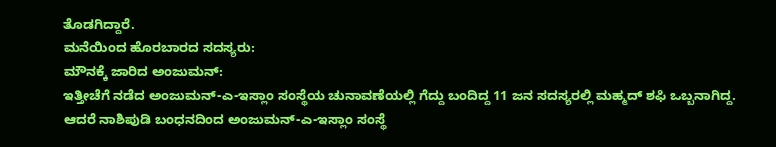ತೊಡಗಿದ್ದಾರೆ.
ಮನೆಯಿಂದ ಹೊರಬಾರದ ಸದಸ್ಯರು:
ಮೌನಕ್ಕೆ ಜಾರಿದ ಅಂಜುಮನ್:
ಇತ್ತೀಚೆಗೆ ನಡೆದ ಅಂಜುಮನ್-ಎ-ಇಸ್ಲಾಂ ಸಂಸ್ಥೆಯ ಚುನಾವಣೆಯಲ್ಲಿ ಗೆದ್ದು ಬಂದಿದ್ದ 11 ಜನ ಸದಸ್ಯರಲ್ಲಿ ಮಹ್ಮದ್ ಶಫಿ ಒಬ್ಬನಾಗಿದ್ದ. ಆದರೆ ನಾಶಿಪುಡಿ ಬಂಧನದಿಂದ ಅಂಜುಮನ್-ಎ-ಇಸ್ಲಾಂ ಸಂಸ್ಥೆ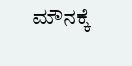ಮೌನಕ್ಕೆ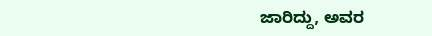ಜಾರಿದ್ದು, ಅವರ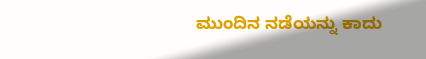ಮುಂದಿನ ನಡೆಯನ್ನು ಕಾದು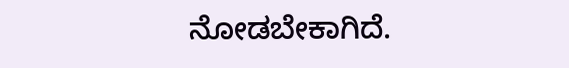ನೋಡಬೇಕಾಗಿದೆ.